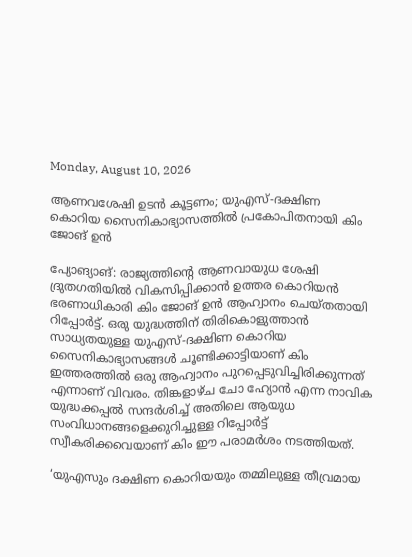Monday, August 10, 2026

ആണവശേഷി ഉടൻ കൂട്ടണം; യുഎസ്-ദക്ഷിണ കൊറിയ സൈനികാഭ്യാസത്തിൽ പ്രകോപിതനായി കിം ജോങ് ഉൻ

പ്യോങ്യാങ്: രാജ്യത്തിന്റെ ആണവായുധ ശേഷി ദ്രുതഗതിയില്‍ വികസിപ്പിക്കാന്‍ ഉത്തര കൊറിയന്‍ ഭരണാധികാരി കിം ജോങ് ഉന്‍ ആഹ്വാനം ചെയ്തതായി റിപ്പോര്‍ട്ട്. ഒരു യുദ്ധത്തിന് തിരികൊളുത്താന്‍ സാധ്യതയുള്ള യുഎസ്-ദക്ഷിണ കൊറിയ സൈനികാഭ്യാസങ്ങള്‍ ചൂണ്ടിക്കാട്ടിയാണ് കിം ഇത്തരത്തില്‍ ഒരു ആഹ്വാനം പുറപ്പെടുവിച്ചിരിക്കുന്നത് എന്നാണ് വിവരം. തിങ്കളാഴ്ച ചോ ഹ്യോന്‍ എന്ന നാവിക യുദ്ധക്കപ്പല്‍ സന്ദര്‍ശിച്ച് അതിലെ ആയുധ സംവിധാനങ്ങളെക്കുറിച്ചുള്ള റിപ്പോര്‍ട്ട് സ്വീകരിക്കവെയാണ് കിം ഈ പരാമര്‍ശം നടത്തിയത്.

‘യുഎസും ദക്ഷിണ കൊറിയയും തമ്മിലുള്ള തീവ്രമായ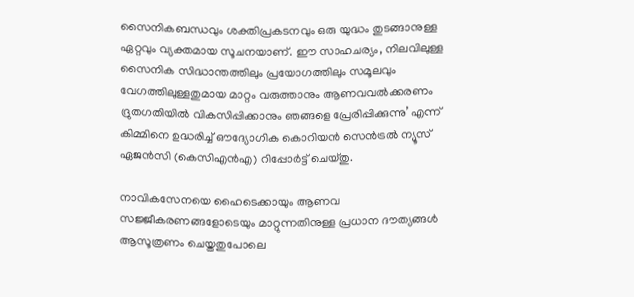സൈനികബന്ധവും ശക്തിപ്രകടനവും ഒരു യുദ്ധം തുടങ്ങാനുള്ള ഏറ്റവും വ്യക്തമായ സൂചനയാണ്. ഈ സാഹചര്യം, നിലവിലുള്ള സൈനിക സിദ്ധാന്തത്തിലും പ്രയോഗത്തിലും സമൂലവും വേഗത്തിലുള്ളതുമായ മാറ്റം വരുത്താനും ആണവവല്‍ക്കരണം ദ്രുതഗതിയില്‍ വികസിപ്പിക്കാനും ഞങ്ങളെ പ്രേരിപ്പിക്കുന്നു’ എന്ന് കിമ്മിനെ ഉദ്ധരിച്ച് ഔദ്യോഗിക കൊറിയന്‍ സെന്‍ട്രല്‍ ന്യൂസ് ഏജന്‍സി (കെസിഎന്‍എ) റിപ്പോര്‍ട്ട് ചെയ്തു.

നാവികസേനയെ ഹൈടെക്കായും ആണവ സജ്ജീകരണങ്ങളോടെയും മാറ്റുന്നതിനുള്ള പ്രധാന ദൗത്യങ്ങള്‍ ആസൂത്രണം ചെയ്തതുപോലെ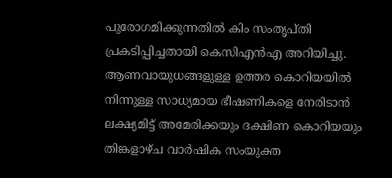പുരോഗമിക്കുന്നതില്‍ കിം സംതൃപ്തി പ്രകടിപ്പിച്ചതായി കെസിഎന്‍എ അറിയിച്ചു. ആണവായുധങ്ങളുള്ള ഉത്തര കൊറിയയില്‍ നിന്നുള്ള സാധ്യമായ ഭീഷണികളെ നേരിടാന്‍ ലക്ഷ്യമിട്ട് അമേരിക്കയും ദക്ഷിണ കൊറിയയും തിങ്കളാഴ്ച വാര്‍ഷിക സംയുക്ത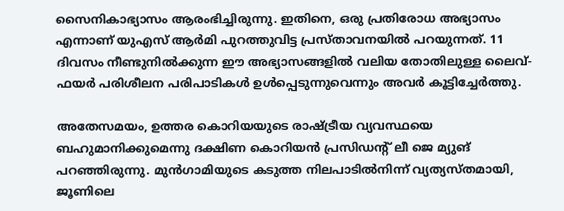സൈനികാഭ്യാസം ആരംഭിച്ചിരുന്നു. ഇതിനെ, ഒരു പ്രതിരോധ അഭ്യാസം എന്നാണ് യുഎസ് ആര്‍മി പുറത്തുവിട്ട പ്രസ്താവനയില്‍ പറയുന്നത്. 11 ദിവസം നീണ്ടുനില്‍ക്കുന്ന ഈ അഭ്യാസങ്ങളില്‍ വലിയ തോതിലുള്ള ലൈവ്-ഫയര്‍ പരിശീലന പരിപാടികള്‍ ഉള്‍പ്പെടുന്നുവെന്നും അവര്‍ കൂട്ടിച്ചേര്‍ത്തു.

അതേസമയം, ഉത്തര കൊറിയയുടെ രാഷ്ട്രീയ വ്യവസ്ഥയെ ബഹുമാനിക്കുമെന്നു ദക്ഷിണ കൊറിയന്‍ പ്രസിഡന്റ് ലീ ജെ മ്യുങ് പറഞ്ഞിരുന്നു. മുന്‍ഗാമിയുടെ കടുത്ത നിലപാടില്‍നിന്ന് വ്യത്യസ്തമായി, ജൂണിലെ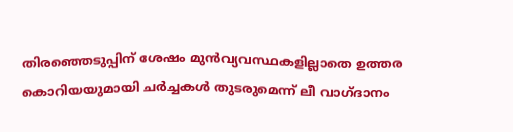തിരഞ്ഞെടുപ്പിന് ശേഷം മുന്‍വ്യവസ്ഥകളില്ലാതെ ഉത്തര കൊറിയയുമായി ചര്‍ച്ചകള്‍ തുടരുമെന്ന് ലീ വാഗ്ദാനം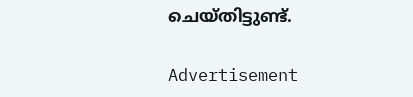ചെയ്തിട്ടുണ്ട്.

Advertisement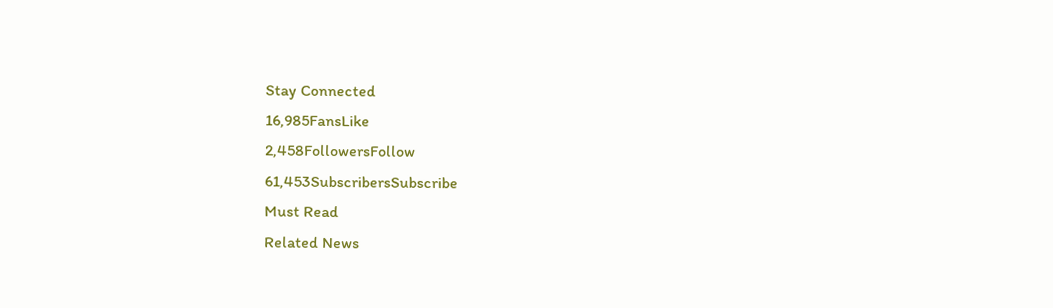Stay Connected
16,985FansLike
2,458FollowersFollow
61,453SubscribersSubscribe
Must Read
Related News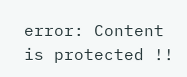error: Content is protected !!